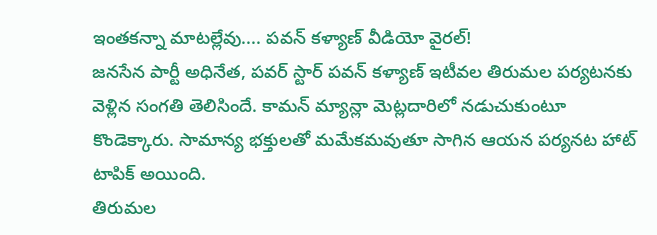ఇంతకన్నా మాటల్లేవు.... పవన్ కళ్యాణ్ వీడియో వైరల్!
జనసేన పార్టీ అధినేత, పవర్ స్టార్ పవన్ కళ్యాణ్ ఇటీవల తిరుమల పర్యటనకు వెళ్లిన సంగతి తెలిసిందే. కామన్ మ్యాన్లా మెట్లదారిలో నడుచుకుంటూ కొండెక్కారు. సామాన్య భక్తులతో మమేకమవుతూ సాగిన ఆయన పర్యనట హాట్ టాపిక్ అయింది.
తిరుమల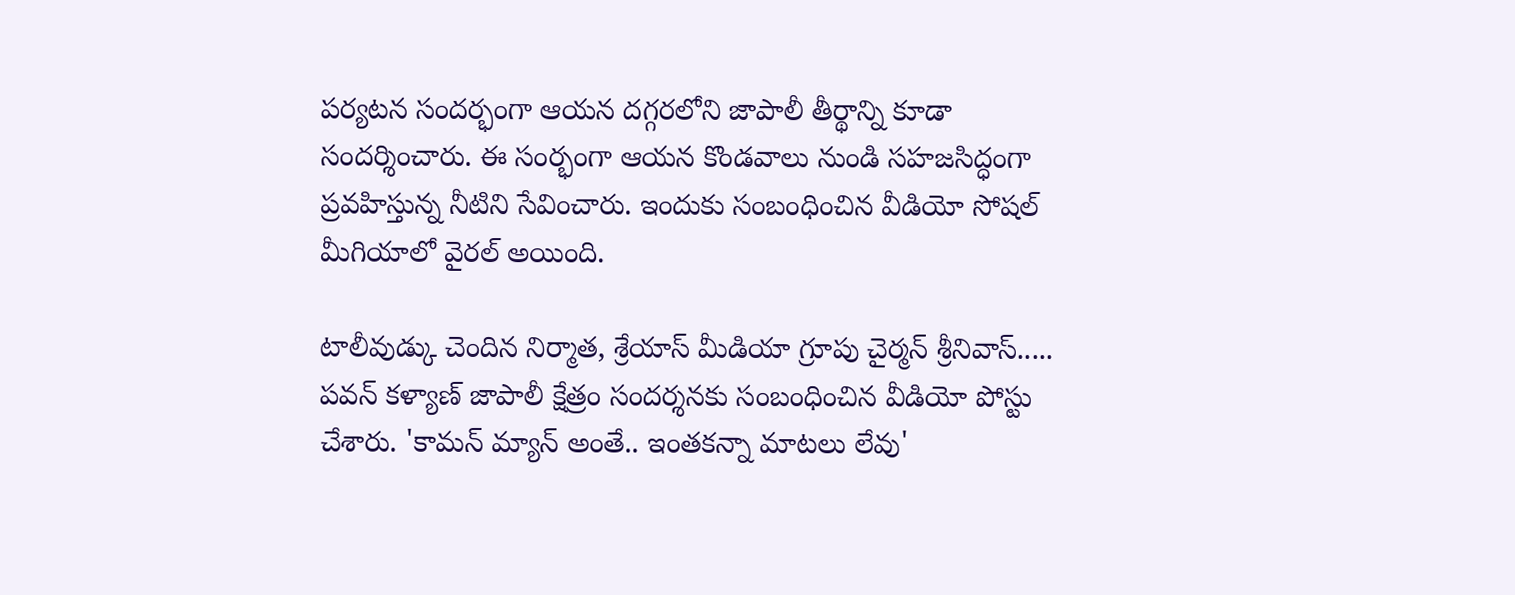పర్యటన సందర్భంగా ఆయన దగ్గరలోని జాపాలీ తీర్థాన్ని కూడా సందర్శించారు. ఈ సంర్భంగా ఆయన కొండవాలు నుండి సహజసిద్ధంగా ప్రవహిస్తున్న నీటిని సేవించారు. ఇందుకు సంబంధించిన వీడియో సోషల్ మీగియాలో వైరల్ అయింది.

టాలీవుడ్కు చెందిన నిర్మాత, శ్రేయాస్ మీడియా గ్రూపు చైర్మన్ శ్రీనివాస్..... పవన్ కళ్యాణ్ జాపాలీ క్షేత్రం సందర్శనకు సంబంధించిన వీడియో పోస్టు చేశారు. 'కామన్ మ్యాన్ అంతే.. ఇంతకన్నా మాటలు లేవు'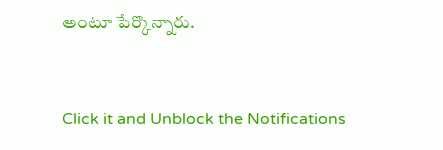అంటూ పేర్కొన్నారు.


Click it and Unblock the Notifications